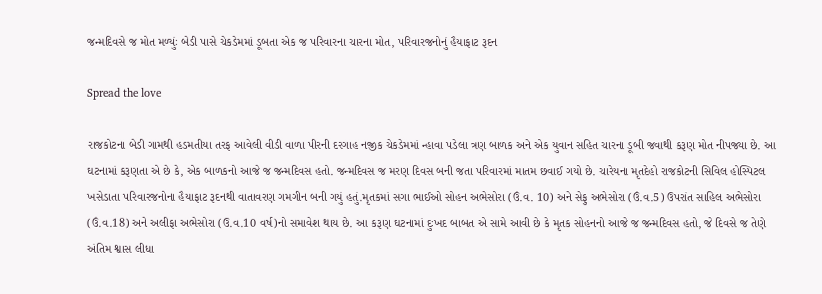જન્મદિવસે જ મોત મળ્યુંઃ બેડી પાસે ચેકડેમમાં ડૂબતા એક જ પરિવારના ચારના મોત, પરિવારજનોનું હૈયાફાટ રૂદન

Spread the love

રાજકોટના બેડી ગામથી હડમતીયા તરફ આવેલી વીડી વાળા પીરની દરગાહ નજીક ચેકડેમમાં ન્હાવા પડેલા ત્રણ બાળક અને એક યુવાન સહિત ચારના ડૂબી જવાથી કરૂણ મોત નીપજ્યા છે. આ ઘટનામાં કરૂણતા એ છે કે, એક બાળકનો આજે જ જન્મદિવસ હતો. જન્મદિવસ જ મરણ દિવસ બની જતા પરિવારમાં માતમ છવાઈ ગયો છે. ચારેયના મૃતદેહો રાજકોટની સિવિલ હોસ્પિટલ ખસેડાતા પરિવારજનોના હૈયાફાટ રૂદનથી વાતાવરણ ગમગીન બની ગયું હતું.મૃતકમાં સગા ભાઈઓ સોહન અભેસોરા (ઉં.વ. 10) અને સેફુ અભેસોરા (ઉં.વ.5) ઉપરાંત સાહિલ અભેસોરા (ઉં.વ.18) અને અલીફા અભેસોરા (ઉ.વ.10 વર્ષ)નો સમાવેશ થાય છે. આ કરૂણ ઘટનામાં દુઃખદ બાબત એ સામે આવી છે કે મૃતક સોહનનો આજે જ જન્મદિવસ હતો, જે દિવસે જ તેણે અંતિમ શ્વાસ લીધા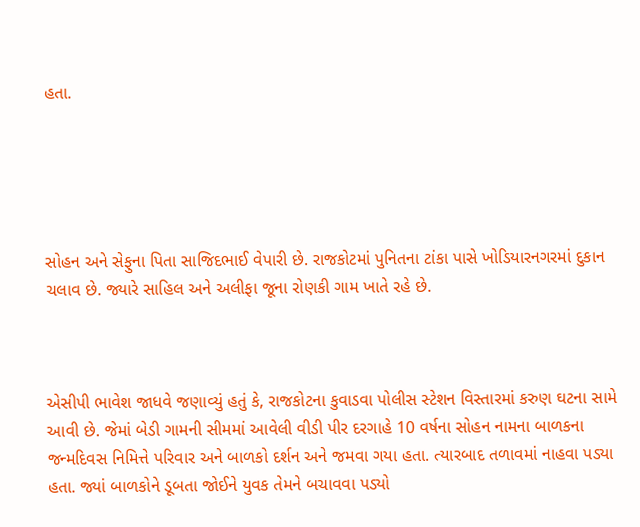હતા.





સોહન અને સેફુના પિતા સાજિદભાઈ વેપારી છે. રાજકોટમાં પુનિતના ટાંકા પાસે ખોડિયારનગરમાં દુકાન ચલાવ છે. જ્યારે સાહિલ અને અલીફા જૂના રોણકી ગામ ખાતે રહે છે.



એસીપી ભાવેશ જાધવે જણાવ્યું હતું કે, રાજકોટના કુવાડવા પોલીસ સ્ટેશન વિસ્તારમાં કરુણ ઘટના સામે આવી છે. જેમાં બેડી ગામની સીમમાં આવેલી વીડી પીર દરગાહે 10 વર્ષના સોહન નામના બાળકના જન્મદિવસ નિમિત્તે પરિવાર અને બાળકો દર્શન અને જમવા ગયા હતા. ત્યારબાદ તળાવમાં નાહવા પડ્યા હતા. જ્યાં બાળકોને ડૂબતા જોઈને યુવક તેમને બચાવવા પડ્યો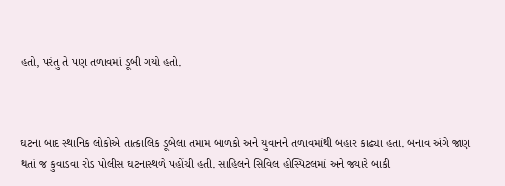હતો, પરંતુ તે પણ તળાવમાં ડૂબી ગયો હતો.



ઘટના બાદ સ્થાનિક લોકોએ તાત્કાલિક ડૂબેલા તમામ બાળકો અને યુવાનને તળાવમાંથી બહાર કાઢ્યા હતા. બનાવ અંગે જાણ થતાં જ કુવાડવા રોડ પોલીસ ઘટનાસ્થળે પહોંચી હતી. સાહિલને સિવિલ હોસ્પિટલમાં અને જ્યારે બાકી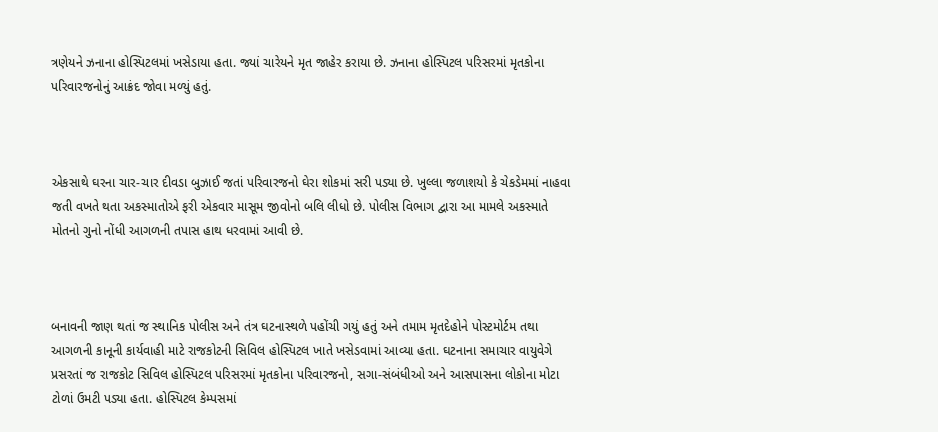ત્રણેયને ઝનાના હોસ્પિટલમાં ખસેડાયા હતા. જ્યાં ચારેયને મૃત જાહેર કરાયા છે. ઝનાના હોસ્પિટલ પરિસરમાં મૃતકોના પરિવારજનોનું આક્રંદ જોવા મળ્યું હતું.



એકસાથે ઘરના ચાર-ચાર દીવડા બુઝાઈ જતાં પરિવારજનો ઘેરા શોકમાં સરી પડ્યા છે. ખુલ્લા જળાશયો કે ચેકડેમમાં નાહવા જતી વખતે થતા અકસ્માતોએ ફરી એકવાર માસૂમ જીવોનો બલિ લીધો છે. પોલીસ વિભાગ દ્વારા આ મામલે અકસ્માતે મોતનો ગુનો નોંધી આગળની તપાસ હાથ ધરવામાં આવી છે.



બનાવની જાણ થતાં જ સ્થાનિક પોલીસ અને તંત્ર ઘટનાસ્થળે પહોંચી ગયું હતું અને તમામ મૃતદેહોને પોસ્ટમોર્ટમ તથા આગળની કાનૂની કાર્યવાહી માટે રાજકોટની સિવિલ હોસ્પિટલ ખાતે ખસેડવામાં આવ્યા હતા. ઘટનાના સમાચાર વાયુવેગે પ્રસરતાં જ રાજકોટ સિવિલ હોસ્પિટલ પરિસરમાં મૃતકોના પરિવારજનો, સગા-સંબંધીઓ અને આસપાસના લોકોના મોટા ટોળાં ઉમટી પડ્યા હતા. હોસ્પિટલ કેમ્પસમાં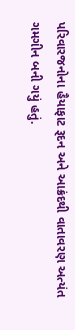પરિવારજનોના હૈયાફાટ રૂદન અને આક્રંદથી વાતાવરણ અત્યંત ગમગીન બની ગયું હતું.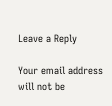Leave a Reply

Your email address will not be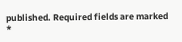published. Required fields are marked *